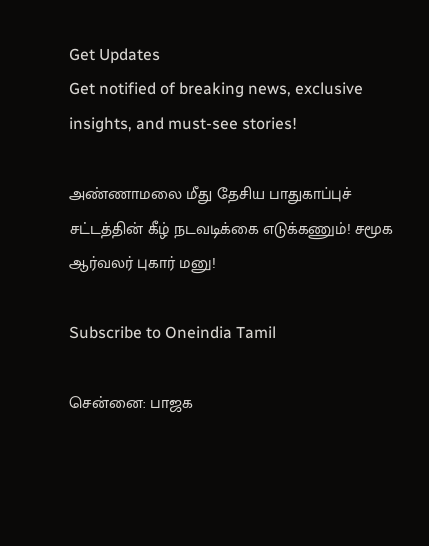Get Updates
Get notified of breaking news, exclusive insights, and must-see stories!

அண்ணாமலை மீது தேசிய பாதுகாப்புச் சட்டத்தின் கீழ் நடவடிக்கை எடுக்கணும்! சமூக ஆர்வலர் புகார் மனு!

Subscribe to Oneindia Tamil

சென்னை: பாஜக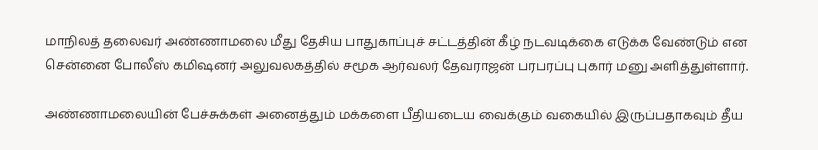மாநிலத் தலைவர் அண்ணாமலை மீது தேசிய பாதுகாப்புச் சட்டத்தின் கீழ் நடவடிக்கை எடுக்க வேண்டும் என சென்னை போலீஸ் கமிஷனர் அலுவலகத்தில் சமூக ஆர்வலர் தேவராஜன் பரபரப்பு புகார் மனு அளித்துள்ளார்.

அண்ணாமலையின் பேச்சுக்கள் அனைத்தும் மக்களை பீதியடைய வைக்கும் வகையில் இருப்பதாகவும் தீய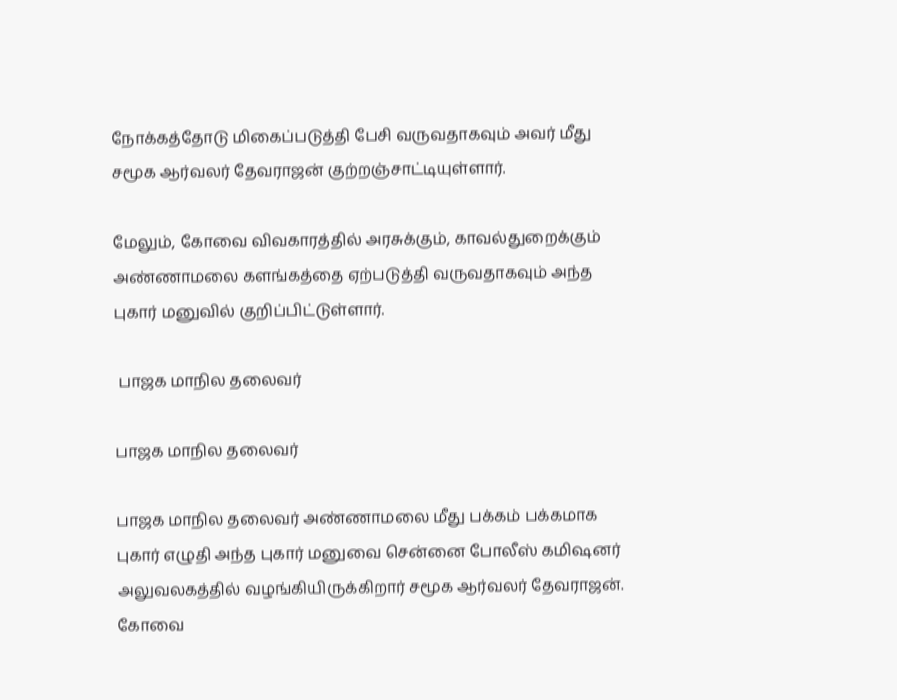நோக்கத்தோடு மிகைப்படுத்தி பேசி வருவதாகவும் அவர் மீது சமூக ஆர்வலர் தேவராஜன் குற்றஞ்சாட்டியுள்ளார்.

மேலும், கோவை விவகாரத்தில் அரசுக்கும், காவல்துறைக்கும் அண்ணாமலை களங்கத்தை ஏற்படுத்தி வருவதாகவும் அந்த புகார் மனுவில் குறிப்பிட்டுள்ளார்.

 பாஜக மாநில தலைவர்

பாஜக மாநில தலைவர்

பாஜக மாநில தலைவர் அண்ணாமலை மீது பக்கம் பக்கமாக புகார் எழுதி அந்த புகார் மனுவை சென்னை போலீஸ் கமிஷனர் அலுவலகத்தில் வழங்கியிருக்கிறார் சமூக ஆர்வலர் தேவராஜன். கோவை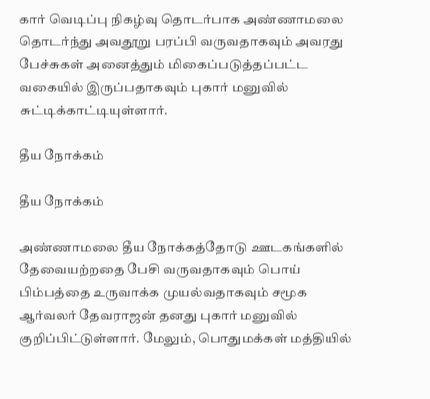கார் வெடிப்பு நிகழ்வு தொடர்பாக அண்ணாமலை தொடர்ந்து அவதூறு பரப்பி வருவதாகவும் அவரது பேச்சுகள் அனைத்தும் மிகைப்படுத்தப்பட்ட வகையில் இருப்பதாகவும் புகார் மனுவில் சுட்டிக்காட்டியுள்ளார்.

தீய நோக்கம்

தீய நோக்கம்

அண்ணாமலை தீய நோக்கத்தோடு ஊடகங்களில் தேவையற்றதை பேசி வருவதாகவும் பொய் பிம்பத்தை உருவாக்க முயல்வதாகவும் சமூக ஆர்வலர் தேவராஜன் தனது புகார் மனுவில் குறிப்பிட்டுள்ளார். மேலும், பொதுமக்கள் மத்தியில்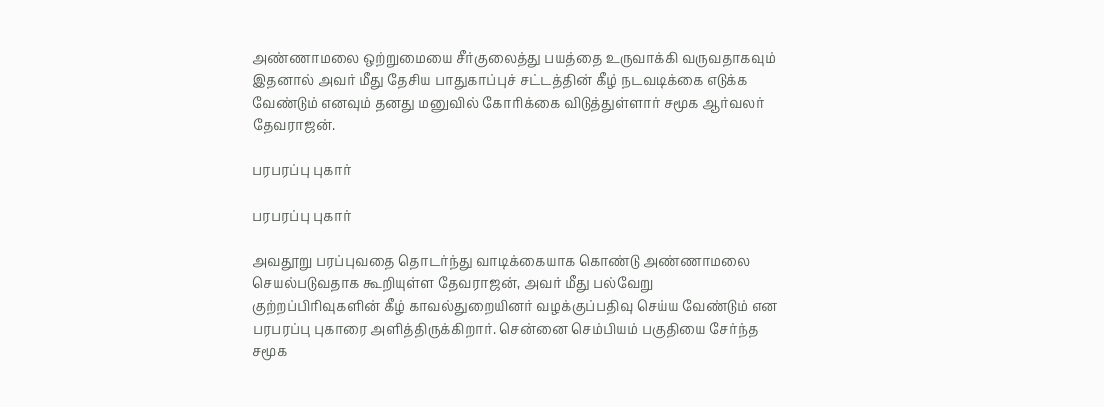அண்ணாமலை ஒற்றுமையை சீர்குலைத்து பயத்தை உருவாக்கி வருவதாகவும் இதனால் அவர் மீது தேசிய பாதுகாப்புச் சட்டத்தின் கீழ் நடவடிக்கை எடுக்க வேண்டும் எனவும் தனது மனுவில் கோரிக்கை விடுத்துள்ளார் சமூக ஆர்வலர் தேவராஜன்.

பரபரப்பு புகார்

பரபரப்பு புகார்

அவதூறு பரப்புவதை தொடர்ந்து வாடிக்கையாக கொண்டு அண்ணாமலை செயல்படுவதாக கூறியுள்ள தேவராஜன், அவர் மீது பல்வேறு குற்றப்பிரிவுகளின் கீழ் காவல்துறையினர் வழக்குப்பதிவு செய்ய வேண்டும் என பரபரப்பு புகாரை அளித்திருக்கிறார். சென்னை செம்பியம் பகுதியை சேர்ந்த சமூக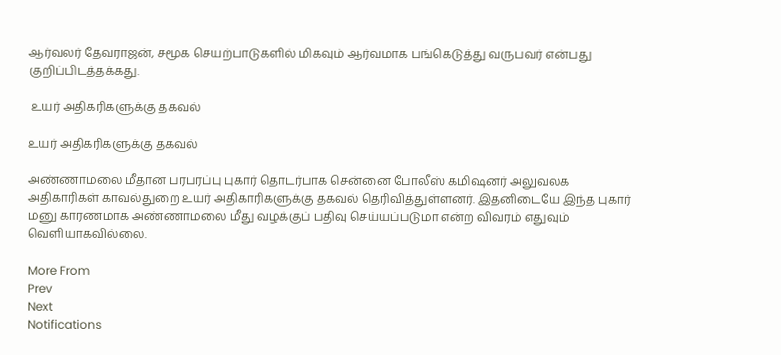ஆர்வலர் தேவராஜன், சமூக செயற்பாடுகளில் மிகவும் ஆர்வமாக பங்கெடுத்து வருபவர் என்பது குறிப்பிடத்தக்கது.

 உயர் அதிகரிகளுக்கு தகவல்

உயர் அதிகரிகளுக்கு தகவல்

அண்ணாமலை மீதான பரபரப்பு புகார் தொடர்பாக சென்னை போலீஸ் கமிஷனர் அலுவலக அதிகாரிகள் காவல்துறை உயர் அதிகாரிகளுக்கு தகவல் தெரிவித்துள்ளனர். இதனிடையே இந்த புகார் மனு காரணமாக அண்ணாமலை மீது வழக்குப் பதிவு செய்யப்படுமா என்ற விவரம் எதுவும் வெளியாகவில்லை.

More From
Prev
Next
Notifications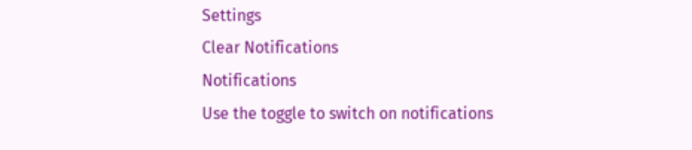Settings
Clear Notifications
Notifications
Use the toggle to switch on notifications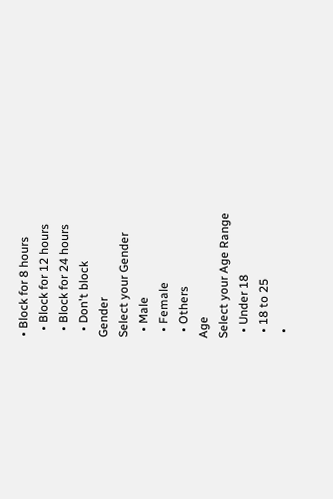• Block for 8 hours
  • Block for 12 hours
  • Block for 24 hours
  • Don't block
Gender
Select your Gender
  • Male
  • Female
  • Others
Age
Select your Age Range
  • Under 18
  • 18 to 25
  •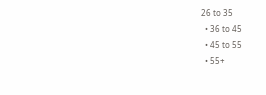26 to 35
  • 36 to 45
  • 45 to 55
  • 55+